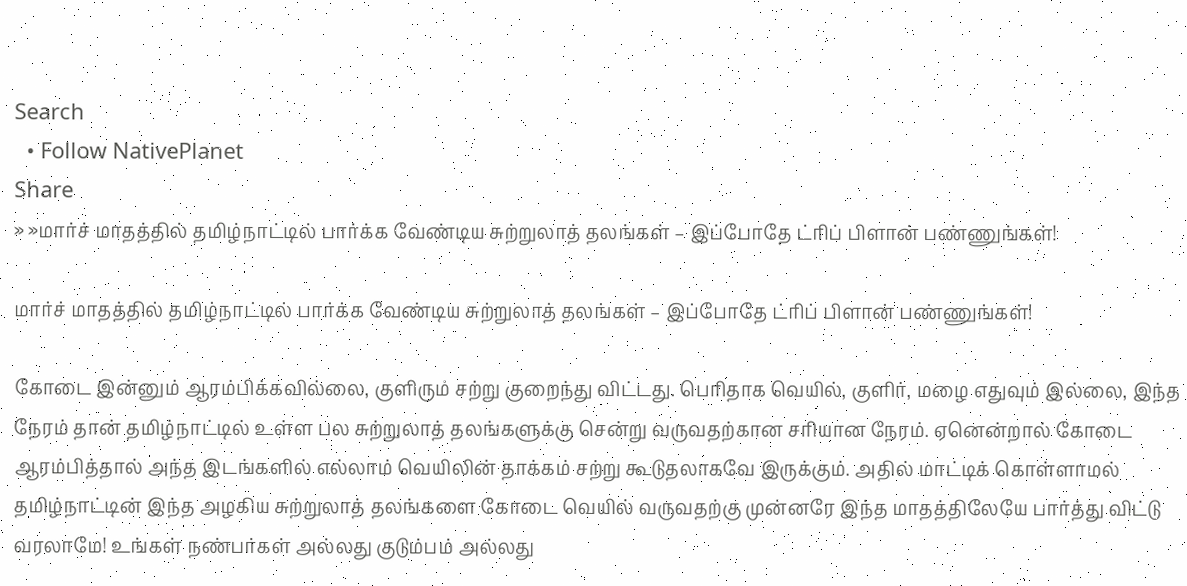Search
  • Follow NativePlanet
Share
» »மார்ச் மாதத்தில் தமிழ்நாட்டில் பார்க்க வேண்டிய சுற்றுலாத் தலங்கள் – இப்போதே ட்ரிப் பிளான் பண்ணுங்கள்!

மார்ச் மாதத்தில் தமிழ்நாட்டில் பார்க்க வேண்டிய சுற்றுலாத் தலங்கள் – இப்போதே ட்ரிப் பிளான் பண்ணுங்கள்!

கோடை இன்னும் ஆரம்பிக்கவில்லை, குளிரும் சற்று குறைந்து விட்டது. பெரிதாக வெயில், குளிர், மழை எதுவும் இல்லை, இந்த நேரம் தான் தமிழ்நாட்டில் உள்ள பல சுற்றுலாத் தலங்களுக்கு சென்று வருவதற்கான சரியான நேரம். ஏனென்றால் கோடை ஆரம்பித்தால் அந்த இடங்களில் எல்லாம் வெயிலின் தாக்கம் சற்று கூடுதலாகவே இருக்கும். அதில் மாட்டிக் கொள்ளாமல் தமிழ்நாட்டின் இந்த அழகிய சுற்றுலாத் தலங்களை கோடை வெயில் வருவதற்கு முன்னரே இந்த மாதத்திலேயே பார்த்து விட்டு வரலாமே! உங்கள் நண்பர்கள் அல்லது குடும்பம் அல்லது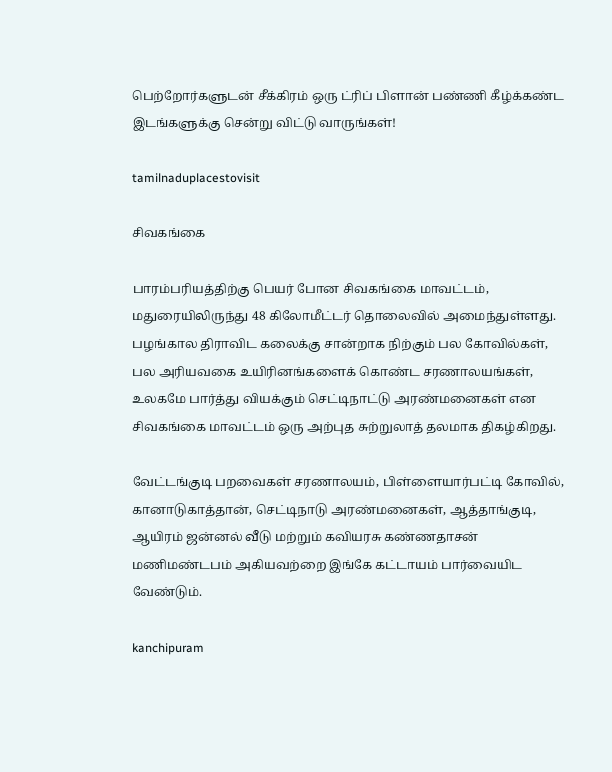பெற்றோர்களுடன் சீக்கிரம் ஒரு ட்ரிப் பிளான் பண்ணி கீழ்க்கண்ட இடங்களுக்கு சென்று விட்டு வாருங்கள்!

tamilnaduplacestovisit

சிவகங்கை

பாரம்பரியத்திற்கு பெயர் போன சிவகங்கை மாவட்டம், மதுரையிலிருந்து 48 கிலோமீட்டர் தொலைவில் அமைந்துள்ளது. பழங்கால திராவிட கலைக்கு சான்றாக நிற்கும் பல கோவில்கள், பல அரியவகை உயிரினங்களைக் கொண்ட சரணாலயங்கள், உலகமே பார்த்து வியக்கும் செட்டிநாட்டு அரண்மனைகள் என சிவகங்கை மாவட்டம் ஒரு அற்புத சுற்றுலாத் தலமாக திகழ்கிறது.

வேட்டங்குடி பறவைகள் சரணாலயம், பிள்ளையார்பட்டி கோவில், கானாடுகாத்தான், செட்டிநாடு அரண்மனைகள், ஆத்தாங்குடி, ஆயிரம் ஜன்னல் வீடு மற்றும் கவியரசு கண்ணதாசன் மணிமண்டபம் அகியவற்றை இங்கே கட்டாயம் பார்வையிட வேண்டும்.

kanchipuram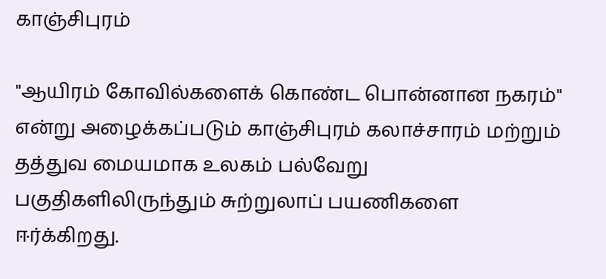காஞ்சிபுரம்

"ஆயிரம் கோவில்களைக் கொண்ட பொன்னான நகரம்" என்று அழைக்கப்படும் காஞ்சிபுரம் கலாச்சாரம் மற்றும் தத்துவ மையமாக உலகம் பல்வேறு பகுதிகளிலிருந்தும் சுற்றுலாப் பயணிகளை ஈர்க்கிறது.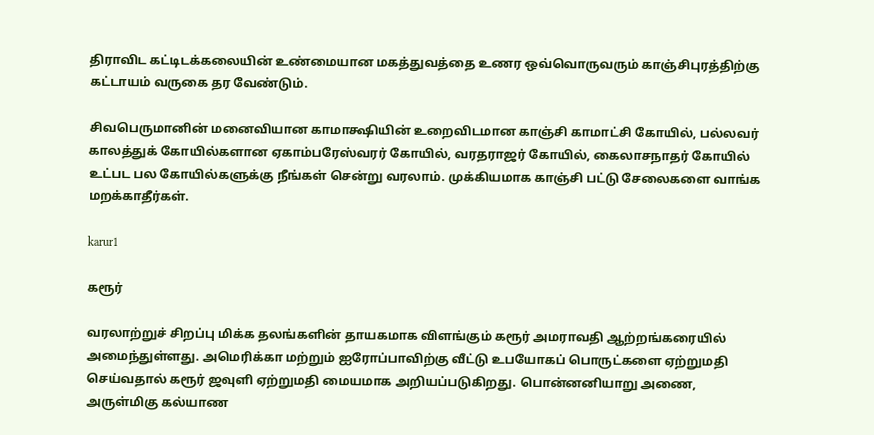திராவிட கட்டிடக்கலையின் உண்மையான மகத்துவத்தை உணர ஒவ்வொருவரும் காஞ்சிபுரத்திற்கு கட்டாயம் வருகை தர வேண்டும்.

சிவபெருமானின் மனைவியான காமாக்ஷியின் உறைவிடமான காஞ்சி காமாட்சி கோயில், பல்லவர் காலத்துக் கோயில்களான ஏகாம்பரேஸ்வரர் கோயில், வரதராஜர் கோயில், கைலாசநாதர் கோயில் உட்பட பல கோயில்களுக்கு நீங்கள் சென்று வரலாம். முக்கியமாக காஞ்சி பட்டு சேலைகளை வாங்க மறக்காதீர்கள்.

karur1

கரூர்

வரலாற்றுச் சிறப்பு மிக்க தலங்களின் தாயகமாக விளங்கும் கரூர் அமராவதி ஆற்றங்கரையில் அமைந்துள்ளது. அமெரிக்கா மற்றும் ஐரோப்பாவிற்கு வீட்டு உபயோகப் பொருட்களை ஏற்றுமதி செய்வதால் கரூர் ஜவுளி ஏற்றுமதி மையமாக அறியப்படுகிறது. பொன்னனியாறு அணை, அருள்மிகு கல்யாண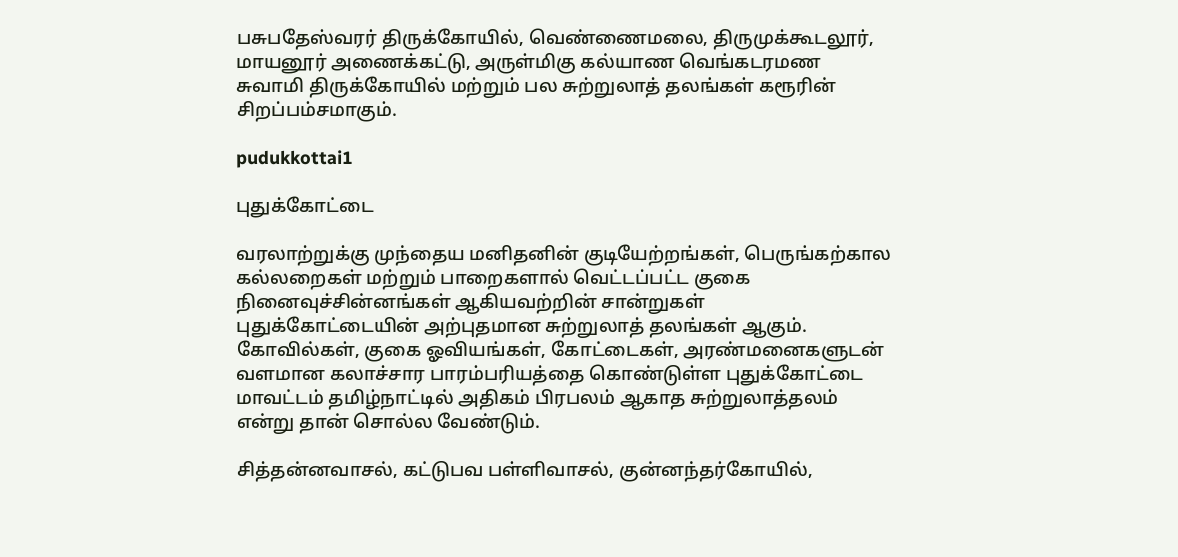பசுபதேஸ்வரர் திருக்கோயில், வெண்ணைமலை, திருமுக்கூடலூர், மாயனூர் அணைக்கட்டு, அருள்மிகு கல்யாண வெங்கடரமண சுவாமி திருக்கோயில் மற்றும் பல சுற்றுலாத் தலங்கள் கரூரின் சிறப்பம்சமாகும்.

pudukkottai1

புதுக்கோட்டை

வரலாற்றுக்கு முந்தைய மனிதனின் குடியேற்றங்கள், பெருங்கற்கால கல்லறைகள் மற்றும் பாறைகளால் வெட்டப்பட்ட குகை நினைவுச்சின்னங்கள் ஆகியவற்றின் சான்றுகள் புதுக்கோட்டையின் அற்புதமான சுற்றுலாத் தலங்கள் ஆகும். கோவில்கள், குகை ஓவியங்கள், கோட்டைகள், அரண்மனைகளுடன் வளமான கலாச்சார பாரம்பரியத்தை கொண்டுள்ள புதுக்கோட்டை மாவட்டம் தமிழ்நாட்டில் அதிகம் பிரபலம் ஆகாத சுற்றுலாத்தலம் என்று தான் சொல்ல வேண்டும்.

சித்தன்னவாசல், கட்டுபவ பள்ளிவாசல், குன்னந்தர்கோயில்,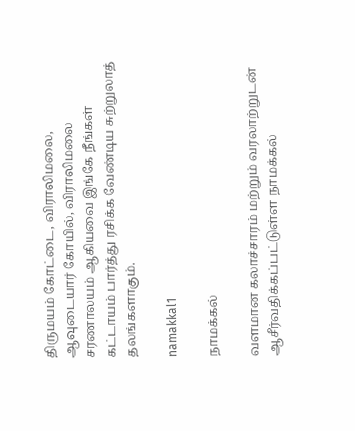திருமயம் கோட்டை, விராலிமலை, ஆவுடையார் கோயில், விராலிமலை சரணாலயம் ஆகியவை இங்கே நீங்கள் கட்டாயம் பார்த்து ரசிக்க வேண்டிய சுற்றுலாத் தலங்களாகும்.

namakkal1

நாமக்கல்

வளமான கலாச்சாரம் மற்றும் வரலாற்றுடன் ஆசீர்வதிக்கப்பட்டுள்ள நாமக்கல்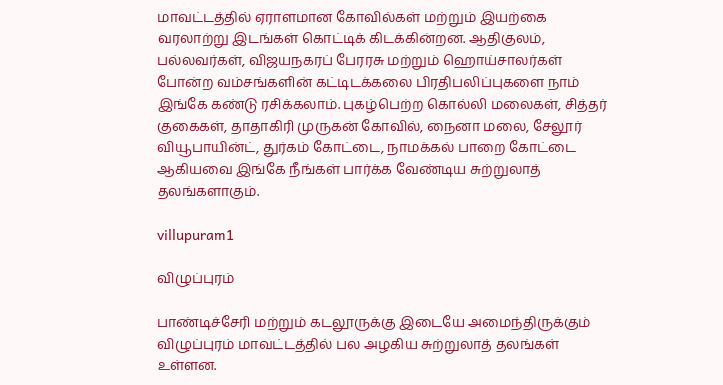மாவட்டத்தில் ஏராளமான கோவில்கள் மற்றும் இயற்கை வரலாற்று இடங்கள் கொட்டிக் கிடக்கின்றன. ஆதிகுலம், பல்லவர்கள், விஜயநகரப் பேரரசு மற்றும் ஹொய்சாலர்கள் போன்ற வம்சங்களின் கட்டிடக்கலை பிரதிபலிப்புகளை நாம் இங்கே கண்டு ரசிக்கலாம். புகழ்பெற்ற கொல்லி மலைகள், சித்தர் குகைகள், தாதாகிரி முருகன் கோவில், நைனா மலை, சேலூர் வியூபாயின்ட், துர்கம் கோட்டை, நாமக்கல் பாறை கோட்டை ஆகியவை இங்கே நீங்கள் பார்க்க வேண்டிய சுற்றுலாத் தலங்களாகும்.

villupuram1

விழுப்புரம்

பாண்டிச்சேரி மற்றும் கடலூருக்கு இடையே அமைந்திருக்கும் விழுப்புரம் மாவட்டத்தில் பல அழகிய சுற்றுலாத் தலங்கள் உள்ளன.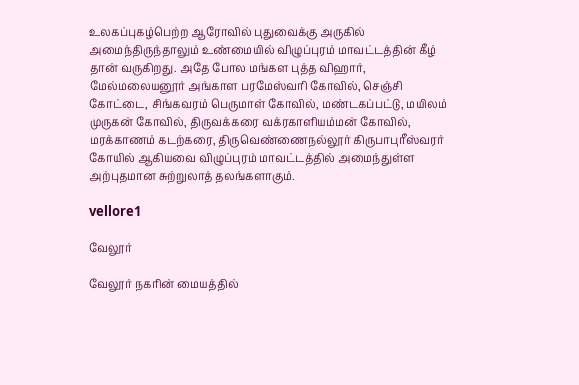உலகப்புகழ்பெற்ற ஆரோவில் புதுவைக்கு அருகில் அமைந்திருந்தாலும் உண்மையில் விழுப்புரம் மாவட்டத்தின் கீழ் தான் வருகிறது. அதே போல மங்கள புத்த விஹார், மேல்மலையனூர் அங்காள பரமேஸ்வரி கோவில், செஞ்சி கோட்டை, சிங்கவரம் பெருமாள் கோவில், மண்டகப்பட்டு, மயிலம் முருகன் கோவில், திருவக்கரை வக்ரகாளியம்மன் கோவில், மரக்காணம் கடற்கரை, திருவெண்ணைநல்லூர் கிருபாபுரீஸ்வரர் கோயில் ஆகியவை விழுப்புரம் மாவட்டத்தில் அமைந்துள்ள அற்புதமான சுற்றுலாத் தலங்களாகும்.

vellore1

வேலூர்

வேலூர் நகரின் மையத்தில்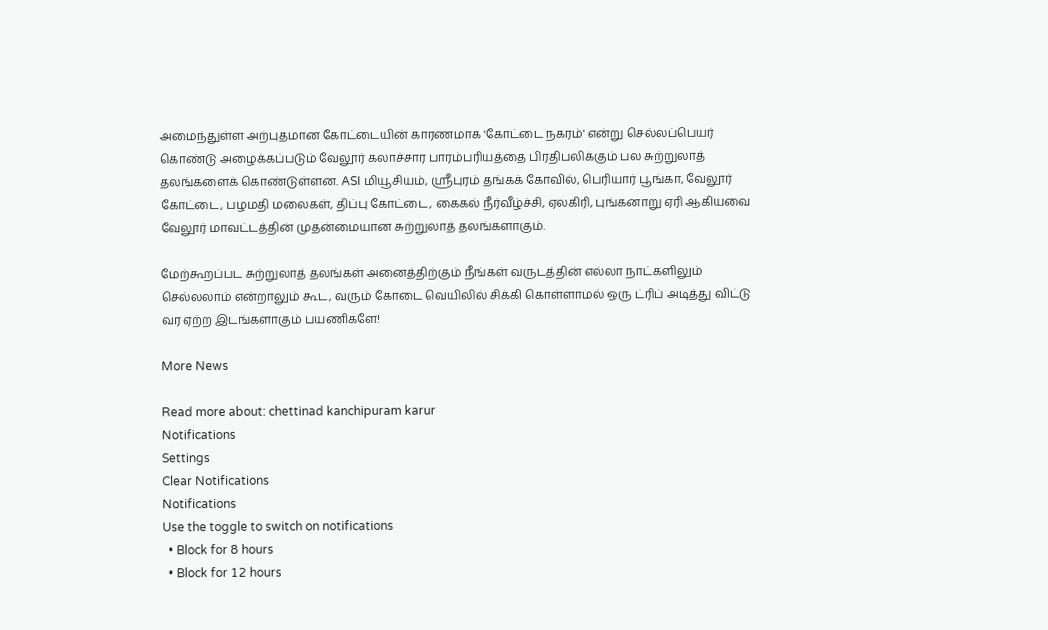அமைந்துள்ள அற்புதமான கோட்டையின் காரணமாக 'கோட்டை நகரம்' என்று செல்லப்பெயர் கொண்டு அழைக்கப்படும் வேலூர் கலாச்சார பாரம்பரியத்தை பிரதிபலிக்கும் பல சுற்றுலாத் தலங்களைக் கொண்டுள்ளன. ASI மியூசியம், ஸ்ரீபுரம் தங்கக் கோவில், பெரியார் பூங்கா, வேலூர் கோட்டை, பழமதி மலைகள், திப்பு கோட்டை, கைகல் நீர்வீழ்ச்சி, ஏலகிரி, புங்கனாறு ஏரி ஆகியவை வேலூர் மாவட்டத்தின் முதன்மையான சுற்றுலாத் தலங்களாகும்.

மேற்கூறப்பட சுற்றுலாத் தலங்கள் அனைத்திற்கும் நீங்கள் வருடத்தின் எல்லா நாட்களிலும் செல்லலாம் என்றாலும் கூட, வரும் கோடை வெயிலில் சிக்கி கொள்ளாமல் ஒரு ட்ரிப் அடித்து விட்டு வர ஏற்ற இடங்களாகும் பயணிகளே!

More News

Read more about: chettinad kanchipuram karur
Notifications
Settings
Clear Notifications
Notifications
Use the toggle to switch on notifications
  • Block for 8 hours
  • Block for 12 hours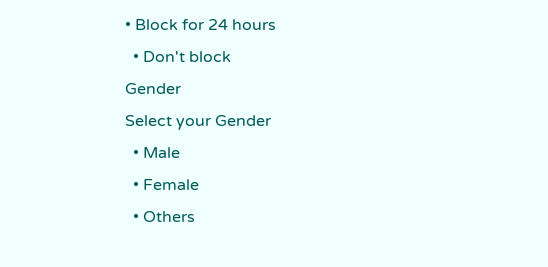• Block for 24 hours
  • Don't block
Gender
Select your Gender
  • Male
  • Female
  • Others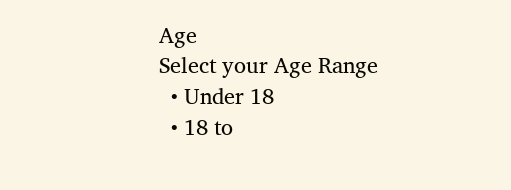Age
Select your Age Range
  • Under 18
  • 18 to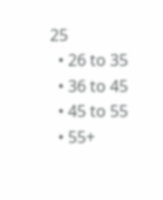25
  • 26 to 35
  • 36 to 45
  • 45 to 55
  • 55+